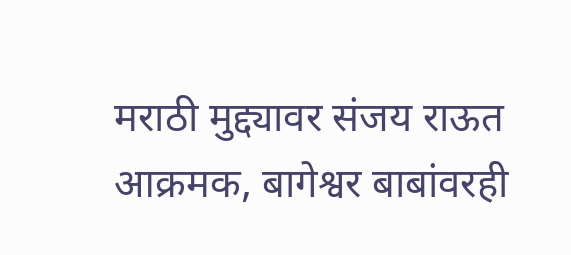मराठी मुद्द्यावर संजय राऊत आक्रमक, बागेश्वर बाबांवरही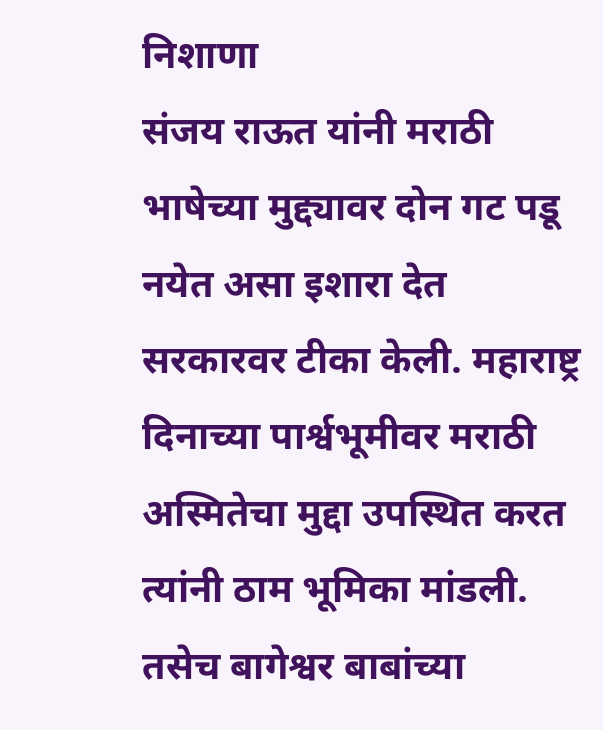निशाणा
संजय राऊत यांनी मराठी भाषेच्या मुद्द्यावर दोन गट पडू नयेत असा इशारा देत सरकारवर टीका केली. महाराष्ट्र दिनाच्या पार्श्वभूमीवर मराठी अस्मितेचा मुद्दा उपस्थित करत त्यांनी ठाम भूमिका मांडली. तसेच बागेश्वर बाबांच्या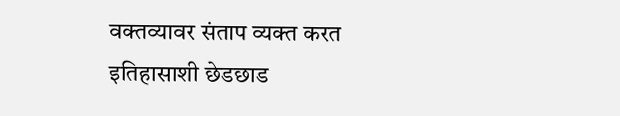वक्तव्यावर संताप व्यक्त करत इतिहासाशी छेडछाड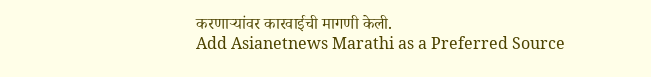करणाऱ्यांवर कारवाईची मागणी केली.
Add Asianetnews Marathi as a Preferred Source